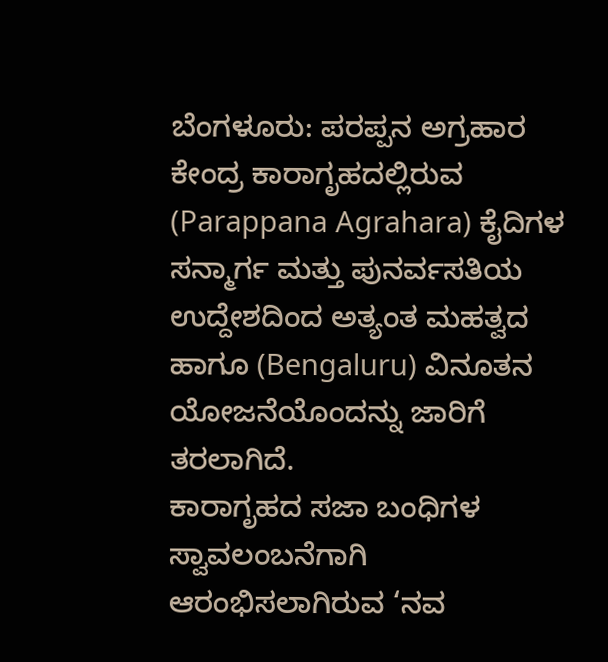ಬೆಂಗಳೂರು: ಪರಪ್ಪನ ಅಗ್ರಹಾರ ಕೇಂದ್ರ ಕಾರಾಗೃಹದಲ್ಲಿರುವ (Parappana Agrahara) ಕೈದಿಗಳ ಸನ್ಮಾರ್ಗ ಮತ್ತು ಪುನರ್ವಸತಿಯ ಉದ್ದೇಶದಿಂದ ಅತ್ಯಂತ ಮಹತ್ವದ ಹಾಗೂ (Bengaluru) ವಿನೂತನ ಯೋಜನೆಯೊಂದನ್ನು ಜಾರಿಗೆ ತರಲಾಗಿದೆ.
ಕಾರಾಗೃಹದ ಸಜಾ ಬಂಧಿಗಳ ಸ್ವಾವಲಂಬನೆಗಾಗಿ ಆರಂಭಿಸಲಾಗಿರುವ ‘ನವ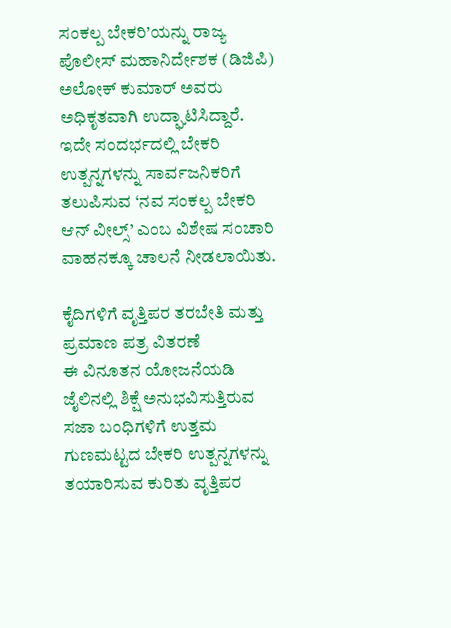ಸಂಕಲ್ಪ ಬೇಕರಿ’ಯನ್ನು ರಾಜ್ಯ ಪೊಲೀಸ್ ಮಹಾನಿರ್ದೇಶಕ (ಡಿಜಿಪಿ) ಅಲೋಕ್ ಕುಮಾರ್ ಅವರು ಅಧಿಕೃತವಾಗಿ ಉದ್ಘಾಟಿಸಿದ್ದಾರೆ.
ಇದೇ ಸಂದರ್ಭದಲ್ಲಿ ಬೇಕರಿ ಉತ್ಪನ್ನಗಳನ್ನು ಸಾರ್ವಜನಿಕರಿಗೆ ತಲುಪಿಸುವ ‘ನವ ಸಂಕಲ್ಪ ಬೇಕರಿ ಆನ್ ವೀಲ್ಸ್’ ಎಂಬ ವಿಶೇಷ ಸಂಚಾರಿ ವಾಹನಕ್ಕೂ ಚಾಲನೆ ನೀಡಲಾಯಿತು.

ಕೈದಿಗಳಿಗೆ ವೃತ್ತಿಪರ ತರಬೇತಿ ಮತ್ತು ಪ್ರಮಾಣ ಪತ್ರ ವಿತರಣೆ
ಈ ವಿನೂತನ ಯೋಜನೆಯಡಿ ಜೈಲಿನಲ್ಲಿ ಶಿಕ್ಷೆ ಅನುಭವಿಸುತ್ತಿರುವ ಸಜಾ ಬಂಧಿಗಳಿಗೆ ಉತ್ತಮ ಗುಣಮಟ್ಟದ ಬೇಕರಿ ಉತ್ಪನ್ನಗಳನ್ನು ತಯಾರಿಸುವ ಕುರಿತು ವೃತ್ತಿಪರ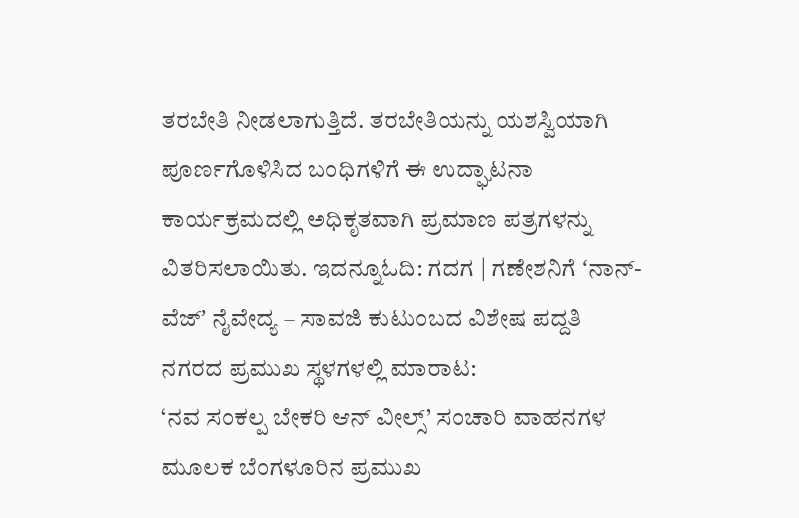ತರಬೇತಿ ನೀಡಲಾಗುತ್ತಿದೆ. ತರಬೇತಿಯನ್ನು ಯಶಸ್ವಿಯಾಗಿ ಪೂರ್ಣಗೊಳಿಸಿದ ಬಂಧಿಗಳಿಗೆ ಈ ಉದ್ಘಾಟನಾ ಕಾರ್ಯಕ್ರಮದಲ್ಲಿ ಅಧಿಕೃತವಾಗಿ ಪ್ರಮಾಣ ಪತ್ರಗಳನ್ನು ವಿತರಿಸಲಾಯಿತು. ಇದನ್ನೂಓದಿ: ಗದಗ | ಗಣೇಶನಿಗೆ ʻನಾನ್-ವೆಜ್ʼ ನೈವೇದ್ಯ – ಸಾವಜಿ ಕುಟುಂಬದ ವಿಶೇಷ ಪದ್ದತಿ
ನಗರದ ಪ್ರಮುಖ ಸ್ಥಳಗಳಲ್ಲಿ ಮಾರಾಟ:
‘ನವ ಸಂಕಲ್ಪ ಬೇಕರಿ ಆನ್ ವೀಲ್ಸ್’ ಸಂಚಾರಿ ವಾಹನಗಳ ಮೂಲಕ ಬೆಂಗಳೂರಿನ ಪ್ರಮುಖ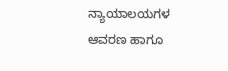ನ್ಯಾಯಾಲಯಗಳ ಆವರಣ ಹಾಗೂ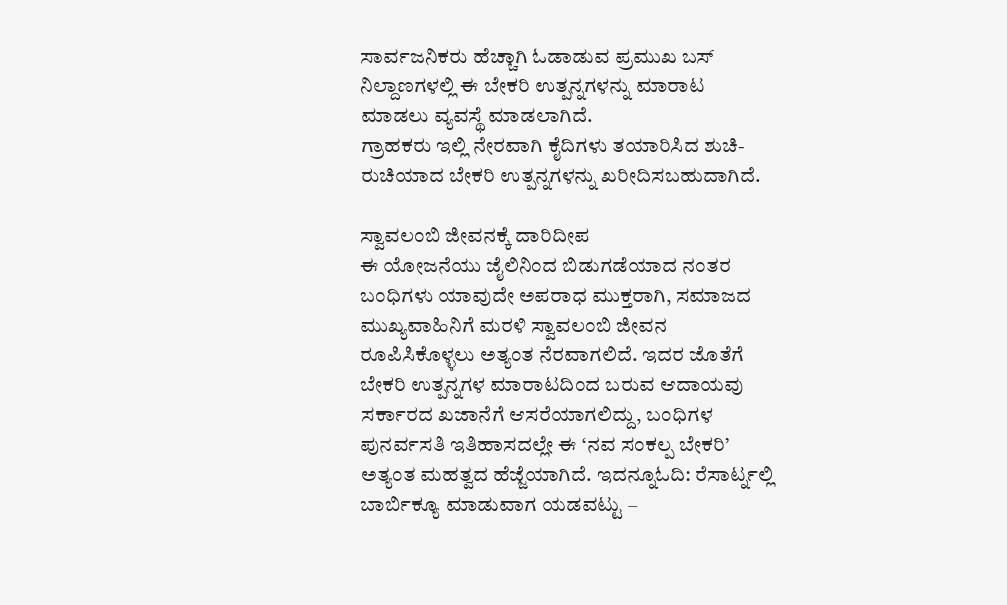ಸಾರ್ವಜನಿಕರು ಹೆಚ್ಚಾಗಿ ಓಡಾಡುವ ಪ್ರಮುಖ ಬಸ್ ನಿಲ್ದಾಣಗಳಲ್ಲಿ ಈ ಬೇಕರಿ ಉತ್ಪನ್ನಗಳನ್ನು ಮಾರಾಟ ಮಾಡಲು ವ್ಯವಸ್ಥೆ ಮಾಡಲಾಗಿದೆ.
ಗ್ರಾಹಕರು ಇಲ್ಲಿ ನೇರವಾಗಿ ಕೈದಿಗಳು ತಯಾರಿಸಿದ ಶುಚಿ-ರುಚಿಯಾದ ಬೇಕರಿ ಉತ್ಪನ್ನಗಳನ್ನು ಖರೀದಿಸಬಹುದಾಗಿದೆ.

ಸ್ವಾವಲಂಬಿ ಜೀವನಕ್ಕೆ ದಾರಿದೀಪ
ಈ ಯೋಜನೆಯು ಜೈಲಿನಿಂದ ಬಿಡುಗಡೆಯಾದ ನಂತರ ಬಂಧಿಗಳು ಯಾವುದೇ ಅಪರಾಧ ಮುಕ್ತರಾಗಿ, ಸಮಾಜದ ಮುಖ್ಯವಾಹಿನಿಗೆ ಮರಳಿ ಸ್ವಾವಲಂಬಿ ಜೀವನ ರೂಪಿಸಿಕೊಳ್ಳಲು ಅತ್ಯಂತ ನೆರವಾಗಲಿದೆ. ಇದರ ಜೊತೆಗೆ ಬೇಕರಿ ಉತ್ಪನ್ನಗಳ ಮಾರಾಟದಿಂದ ಬರುವ ಆದಾಯವು ಸರ್ಕಾರದ ಖಜಾನೆಗೆ ಆಸರೆಯಾಗಲಿದ್ದು, ಬಂಧಿಗಳ ಪುನರ್ವಸತಿ ಇತಿಹಾಸದಲ್ಲೇ ಈ ‘ನವ ಸಂಕಲ್ಪ ಬೇಕರಿ’ ಅತ್ಯಂತ ಮಹತ್ವದ ಹೆಜ್ಜೆಯಾಗಿದೆ. ಇದನ್ನೂಓದಿ: ರೆಸಾರ್ಟ್ನಲ್ಲಿ ಬಾರ್ಬಿಕ್ಯೂ ಮಾಡುವಾಗ ಯಡವಟ್ಟು –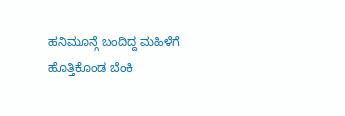ಹನಿಮೂನ್ಗೆ ಬಂದಿದ್ದ ಮಹಿಳೆಗೆ ಹೊತ್ತಿಕೊಂಡ ಬೆಂಕಿ